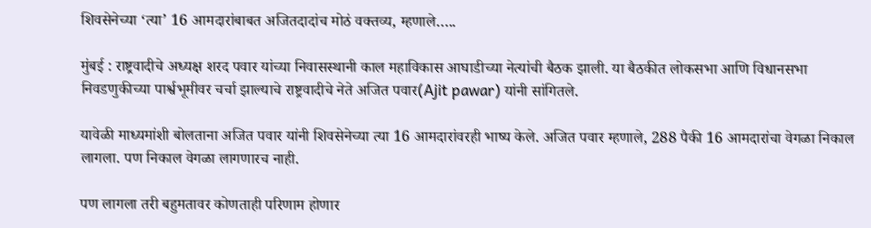शिवसेनेच्या ‘त्या’ 16 आमदारांबाबत अजितदादांच मोठं वक्तव्य, म्हणाले…..

मुंबई : राष्ट्रवादीचे अध्यक्ष शरद पवार यांच्या निवासस्थानी काल महाविकास आघाडीच्या नेत्यांची बैठक झाली. या बैठकीत लोकसभा आणि विधानसभा निवडणुकीच्या पार्श्वभूमीवर चर्चा झाल्याचे राष्ट्रवादीचे नेते अजित पवार(Ajit pawar) यांनी सांगितले.

यावेळी माध्यमांशी बोलताना अजित पवार यांनी शिवसेनेच्या त्या 16 आमदारांवरही भाष्य केले. अजित पवार म्हणाले, 288 पैकी 16 आमदारांचा वेगळा निकाल लागला. पण निकाल वेगळा लागणारच नाही.

पण लागला तरी बहुमतावर कोणताही परिणाम होणार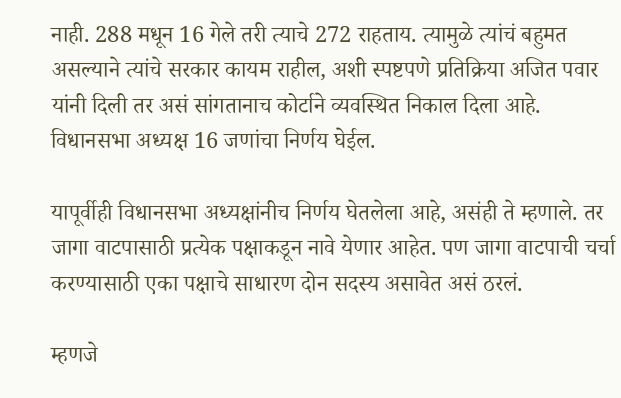नाही. 288 मधून 16 गेले तरी त्याचे 272 राहताय. त्यामुळे त्यांचं बहुमत असल्याने त्यांचे सरकार कायम राहील, अशी स्पष्टपणे प्रतिक्रिया अजित पवार यांनी दिली तर असं सांगतानाच कोर्टाने व्यवस्थित निकाल दिला आहे. विधानसभा अध्यक्ष 16 जणांचा निर्णय घेईल.

यापूर्वीही विधानसभा अध्यक्षांनीच निर्णय घेतलेला आहे, असंही ते म्हणाले. तर जागा वाटपासाठी प्रत्येक पक्षाकडून नावे येणार आहेत. पण जागा वाटपाची चर्चा करण्यासाठी एका पक्षाचे साधारण दोन सदस्य असावेत असं ठरलं.

म्हणजे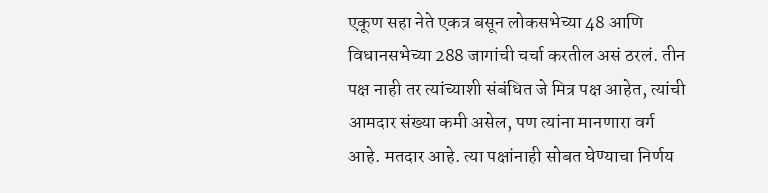एकूण सहा नेते एकत्र बसून लोकसभेच्या 48 आणि विधानसभेच्या 288 जागांची चर्चा करतील असं ठरलं. तीन पक्ष नाही तर त्यांच्याशी संबंधित जे मित्र पक्ष आहेत, त्यांची आमदार संख्या कमी असेल, पण त्यांना मानणारा वर्ग आहे. मतदार आहे. त्या पक्षांनाही सोबत घेण्याचा निर्णय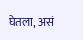घेतला, असं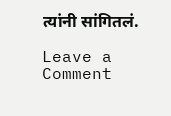त्यांनी सांगितलं.

Leave a Comment